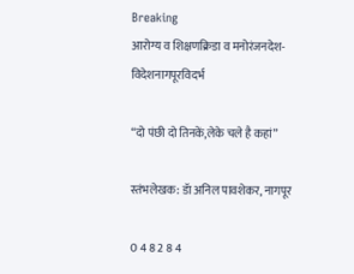Breaking
आरोग्य व शिक्षणक्रिडा व मनोरंजनदेश-विदेशनागपूरविदर्भ

“दो पंछी दो तिनकें,लेके चले है कहां”

स्तंभलेखक: डॅा अनिल पावशेकर, नागपूर

0 4 8 2 8 4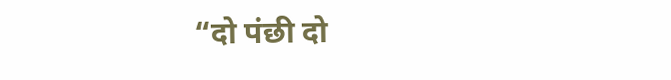“दो पंछी दो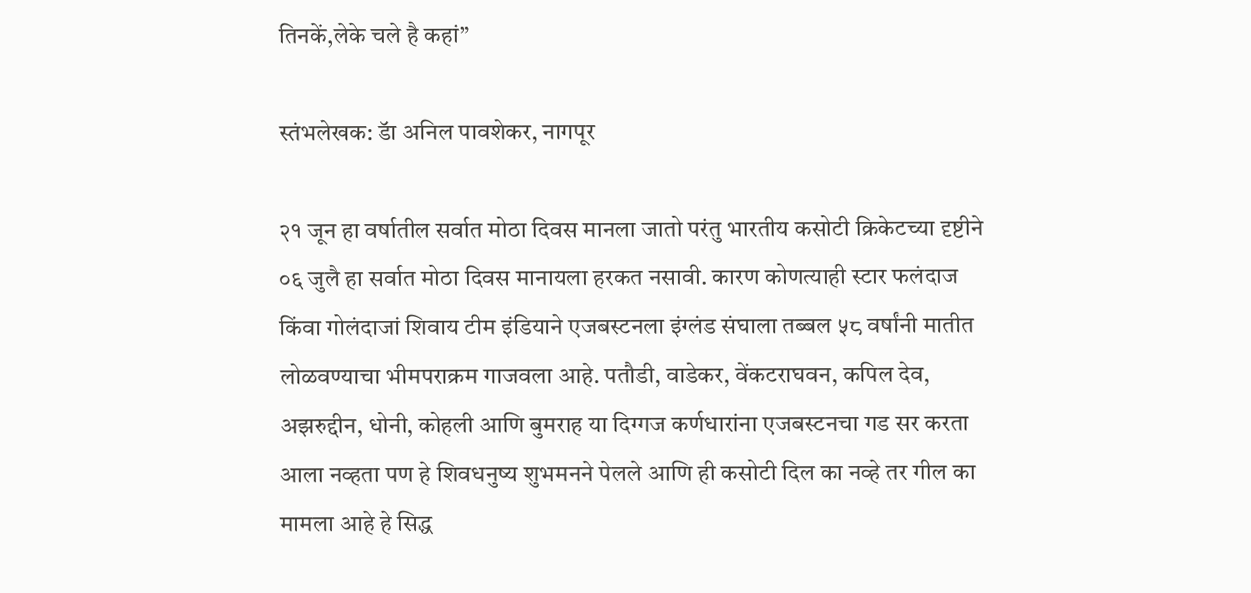तिनकें,लेके चले है कहां”

स्तंभलेखक: डॅा अनिल पावशेकर, नागपूर

२१ जून हा वर्षातील सर्वात मोठा दिवस मानला जातो परंतु भारतीय कसोटी क्रिकेटच्या दृष्टीने ०६ जुलै हा सर्वात मोठा दिवस मानायला हरकत नसावी. कारण कोणत्याही स्टार फलंदाज किंवा गोलंदाजां शिवाय टीम इंडियाने एजबस्टनला इंग्लंड संघाला तब्बल ५८ वर्षांनी मातीत लोळवण्याचा भीमपराक्रम गाजवला आहे. पतौडी, वाडेकर, वेंकटराघवन, कपिल देव, अझरुद्दीन, धोनी, कोहली आणि बुमराह या दिग्गज कर्णधारांना एजबस्टनचा गड सर करता आला नव्हता पण हे शिवधनुष्य शुभमनने पेलले आणि ही कसोटी दिल का नव्हे तर गील का मामला आहे हे सिद्ध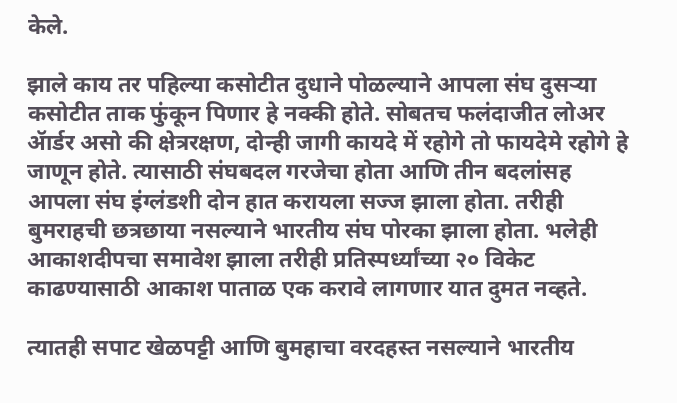केले.

झाले काय तर पहिल्या कसोटीत दुधाने पोळल्याने आपला संघ दुसऱ्या कसोटीत ताक फुंकून पिणार हे नक्की होते. सोबतच फलंदाजीत लोअर ॲार्डर असो की क्षेत्ररक्षण, दोन्ही जागी कायदे में रहोगे तो फायदेमे रहोगे हे जाणून होते. त्यासाठी संघबदल गरजेचा होता आणि तीन बदलांसह आपला संघ इंग्लंडशी दोन हात करायला सज्ज झाला होता. तरीही बुमराहची छत्रछाया नसल्याने भारतीय संघ पोरका झाला होता. भलेही आकाशदीपचा समावेश झाला तरीही प्रतिस्पर्ध्यांच्या २० विकेट काढण्यासाठी आकाश पाताळ एक करावे लागणार यात दुमत नव्हते.

त्यातही सपाट खेळपट्टी आणि बुमहाचा वरदहस्त नसल्याने भारतीय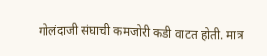गोलंदाजी संघाची कमजोरी कडी वाटत होती. मात्र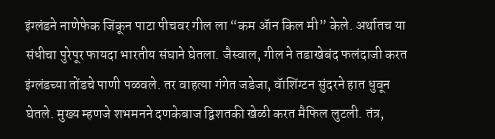इंग्लंडने नाणेफेक जिंकून पाटा पीचवर गील ला “कम ॲान किल मी” केले. अर्थातच या संधीचा पुरेपूर फायदा भारतीय संघाने घेतला. जैस्वाल, गील ने तडाखेबंद फलंदाजी करत इंग्लंडच्या तोंडचे पाणी पळवले. तर वाहत्या गंगेत जडेजा, वॅाशिंग्टन सुंदरने हात धुवून घेतले. मुख्य म्हणजे शभमनने दणकेबाज द्विशतकी खेळी करत मैफिल लुटली. तंत्र,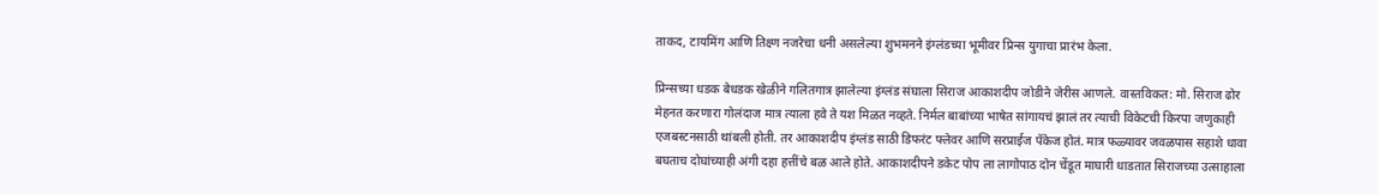ताकद, टायमिंग आणि तिक्ष्ण नजरेचा धनी असलेल्या शुभमनने इंग्लंडच्या भूमीवर प्रिन्स युगाचा प्रारंभ केला.

प्रिन्सच्या धडक बेधडक खेळीने गलितगात्र झालेल्या इंग्लंड संघाला सिराज आकाशदीप जोडीने जेरीस आणले. वास्तविकत: मो. सिराज ढोर मेहनत करणारा गोलंदाज मात्र त्याला हवे ते यश मिळत नव्हते. निर्मल बाबांच्या भाषेत सांगायचं झालं तर त्याची विकेटची किरपा जणुकाही एजबस्टनसाठी थांबली होती. तर आकाशदीप इंग्लंड साठी डिफरंट फ्लेवर आणि सरप्राईज पॅकेज होतं. मात्र फळ्यावर जवळपास सहाशे धावा बघताच दोघांच्याही अंगी दहा हत्तींचे बळ आले होते. आकाशदीपने डकेट पोप ला लागोपाठ दोन चेंडूत माघारी धाडतात सिराजच्या उत्साहाला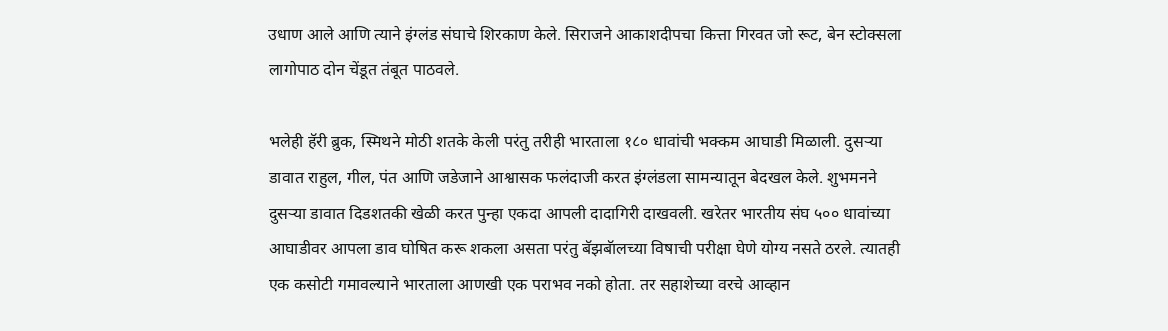उधाण आले आणि त्याने इंग्लंड संघाचे शिरकाण केले. सिराजने आकाशदीपचा कित्ता गिरवत जो रूट, बेन स्टोक्सला लागोपाठ दोन चेंडूत तंबूत पाठवले.

भलेही हॅरी ब्रुक, स्मिथने मोठी शतके केली परंतु तरीही भारताला १८० धावांची भक्कम आघाडी मिळाली. दुसऱ्या डावात राहुल, गील, पंत आणि जडेजाने आश्वासक फलंदाजी करत इंग्लंडला सामन्यातून बेदखल केले. शुभमनने दुसऱ्या डावात दिडशतकी खेळी करत पुन्हा एकदा आपली दादागिरी दाखवली. खरेतर भारतीय संघ ५०० धावांच्या आघाडीवर आपला डाव घोषित करू शकला असता परंतु बॅझबॅालच्या विषाची परीक्षा घेणे योग्य नसते ठरले. त्यातही एक कसोटी गमावल्याने भारताला आणखी एक पराभव नको होता. तर सहाशेच्या वरचे आव्हान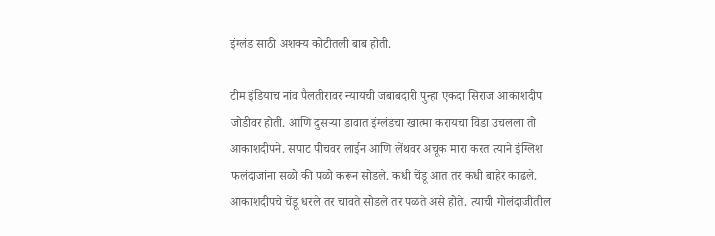इंग्लंड साठी अशक्य कोटीतली बाब होती.

टीम इंडियाच नांव पैलतीरावर न्यायची जबाबदारी पुन्हा एकदा सिराज आकाशदीप जोडीवर होती. आणि दुसऱ्या डावात इंग्लंडचा खात्मा करायचा विडा उचलला तो आकाशदीपने. सपाट पीचवर लाईन आणि लेंथवर अचूक मारा करत त्याने इंग्लिश फलंदाजांना सळो की पळो करून सोडले. कधी चेंडू आत तर कधी बाहेर काढले. आकाशदीपचे चेंडू धरले तर चावते सोडले तर पळते असे होते. त्याची गोलंदाजीतील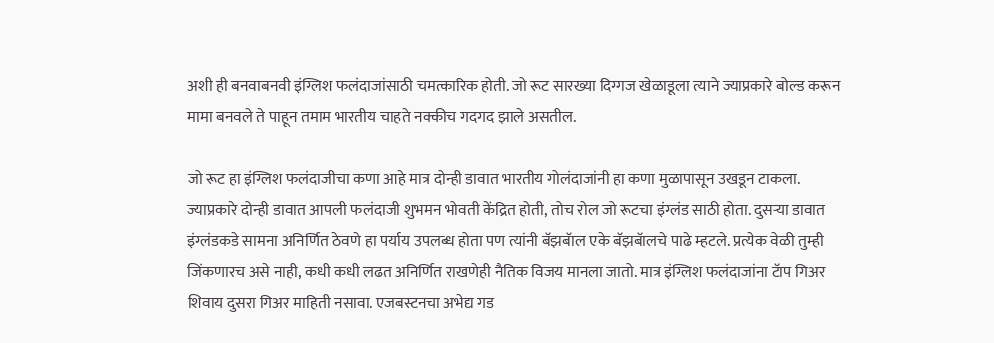अशी ही बनवाबनवी इंग्लिश फलंदाजांसाठी चमत्कारिक होती. जो रूट सारख्या दिग्गज खेळाडूला त्याने ज्याप्रकारे बोल्ड करून मामा बनवले ते पाहून तमाम भारतीय चाहते नक्कीच गदगद झाले असतील.

जो रूट हा इंग्लिश फलंदाजीचा कणा आहे मात्र दोन्ही डावात भारतीय गोलंदाजांनी हा कणा मुळापासून उखडून टाकला. ज्याप्रकारे दोन्ही डावात आपली फलंदाजी शुभमन भोवती केंद्रित होती, तोच रोल जो रूटचा इंग्लंड साठी होता. दुसऱ्या डावात इंग्लंडकडे सामना अनिर्णित ठेवणे हा पर्याय उपलब्ध होता पण त्यांनी बॅझबॅाल एके बॅझबॅालचे पाढे म्हटले. प्रत्येक वेळी तुम्ही जिंकणारच असे नाही, कधी कधी लढत अनिर्णित राखणेही नैतिक विजय मानला जातो. मात्र इंग्लिश फलंदाजांना टॅाप गिअर शिवाय दुसरा गिअर माहिती नसावा. एजबस्टनचा अभेद्य गड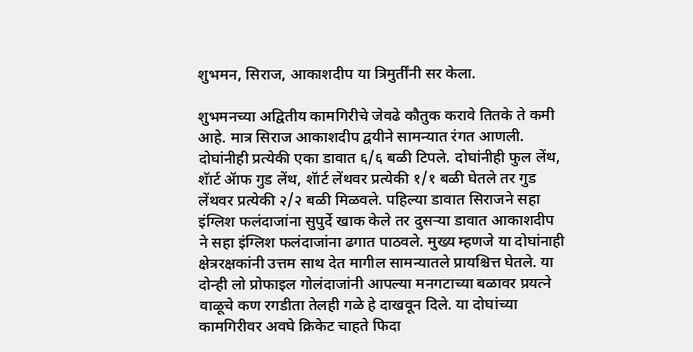शुभमन, सिराज, आकाशदीप या त्रिमुर्तींनी सर केला.

शुभमनच्या अद्वितीय कामगिरीचे जेवढे कौतुक करावे तितके ते कमी आहे. मात्र सिराज आकाशदीप द्वयीने सामन्यात रंगत आणली. दोघांनीही प्रत्येकी एका डावात ६/६ बळी टिपले. दोघांनीही फुल लेंथ, शॅार्ट ॲाफ गुड लेंथ, शॅार्ट लेंथवर प्रत्येकी १/१ बळी घेतले तर गुड लेंथवर प्रत्येकी २/२ बळी मिळवले. पहिल्या डावात सिराजने सहा इंग्लिश फलंदाजांना सुपुर्दे खाक केले तर दुसऱ्या डावात आकाशदीप ने सहा इंग्लिश फलंदाजांना ढगात पाठवले. मुख्य म्हणजे या दोघांनाही क्षेत्ररक्षकांनी उत्तम साथ देत मागील सामन्यातले प्रायश्चित्त घेतले. या दोन्ही लो प्रोफाइल गोलंदाजांनी आपल्या मनगटाच्या बळावर प्रयत्ने वाळूचे कण रगडीता तेलही गळे हे दाखवून दिले. या दोघांच्या कामगिरीवर अवघे क्रिकेट चाहते फिदा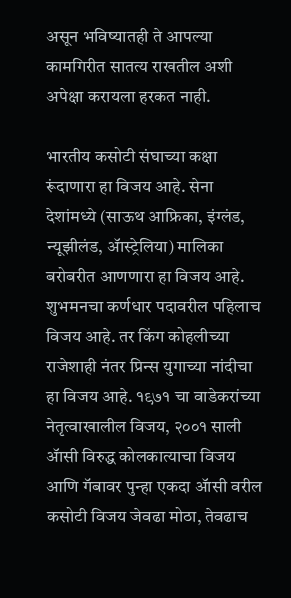असून भविष्यातही ते आपल्या कामगिरीत सातत्य राखतील अशी अपेक्षा करायला हरकत नाही.

भारतीय कसोटी संघाच्या कक्षा रूंदाणारा हा विजय आहे. सेना देशांमध्ये (साऊथ आफ्रिका, इंग्लंड, न्यूझीलंड, ॲास्ट्रेलिया) मालिका बरोबरीत आणणारा हा विजय आहे. शुभमनचा कर्णधार पदावरील पहिलाच विजय आहे. तर किंग कोहलीच्या राजेशाही नंतर प्रिन्स युगाच्या नांदीचा हा विजय आहे. १९७१ चा वाडेकरांच्या नेतृत्वाखालील विजय, २००१ साली ॲासी विरुद्ध कोलकात्याचा विजय आणि गॅबावर पुन्हा एकदा ॲासी वरील कसोटी विजय जेवढा मोठा, तेवढाच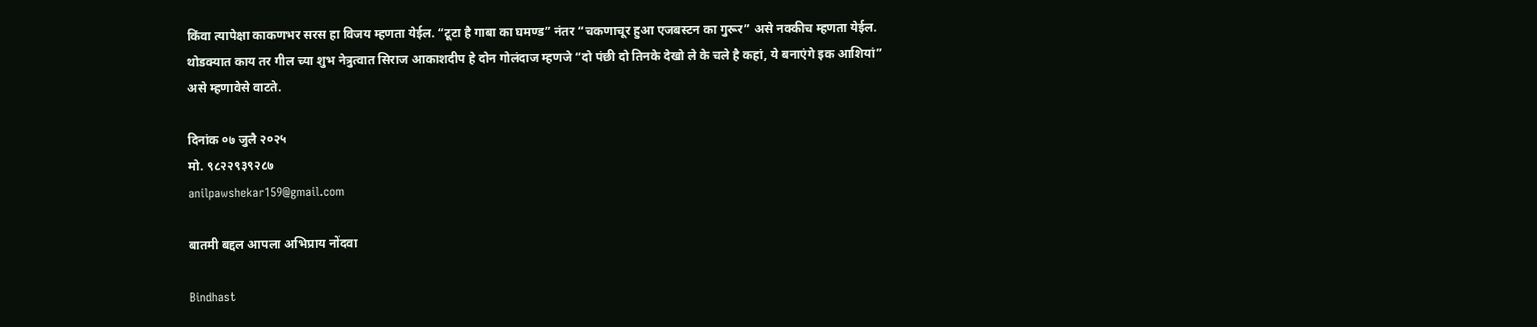किंवा त्यापेक्षा काकणभर सरस हा विजय म्हणता येईल. “टूटा है गाबा का घमण्ड” नंतर “चकणाचूर हुआ एजबस्टन का गुरूर” असे नक्कीच म्हणता येईल. थोडक्यात काय तर गील च्या शुभ नेत्रुत्वात सिराज आकाशदीप हे दोन गोलंदाज म्हणजे “दो पंछी दो तिनके देखो ले के चले है कहां, ये बनाएंगे इक आशियां” असे म्हणावेसे वाटते.

दिनांक ०७ जुलै २०२५
मो. ९८२२९३९२८७
anilpawshekar159@gmail.com

बातमी बद्दल आपला अभिप्राय नोंदवा

Bindhast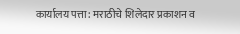कार्यालय पत्ता: मराठीचे शिलेदार प्रकाशन व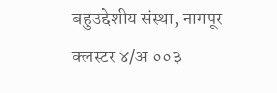बहुउद्देशीय संस्था, नागपूर क्लस्टर ४/अ ००३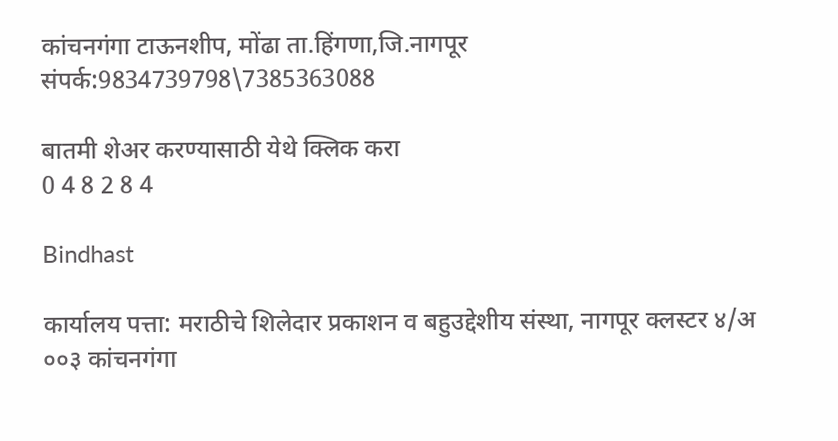कांचनगंगा टाऊनशीप, मोंढा ता.हिंगणा,जि.नागपूर संपर्क:9834739798\7385363088

बातमी शेअर करण्यासाठी येथे क्लिक करा
0 4 8 2 8 4

Bindhast

कार्यालय पत्ता: मराठीचे शिलेदार प्रकाशन व बहुउद्देशीय संस्था, नागपूर क्लस्टर ४/अ ००३ कांचनगंगा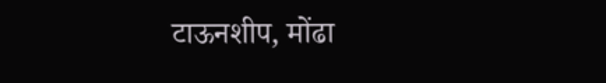टाऊनशीप, मोंढा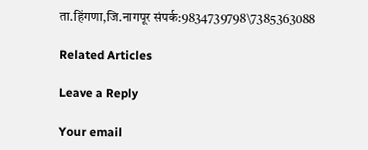ता.हिंगणा,जि.नागपूर संपर्क:9834739798\7385363088

Related Articles

Leave a Reply

Your email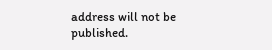address will not be published.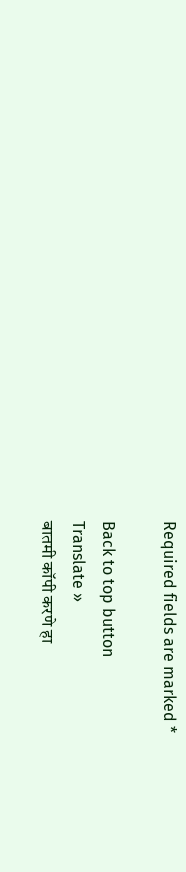Required fields are marked *

Back to top button
Translate »
बातमी कॉपी करणे हा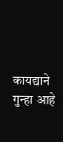कायद्याने गुन्हा आहे